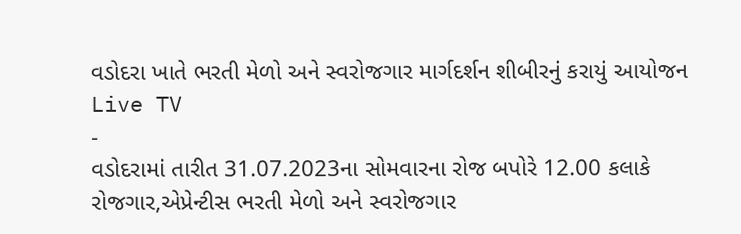વડોદરા ખાતે ભરતી મેળો અને સ્વરોજગાર માર્ગદર્શન શીબીરનું કરાયું આયોજન
Live TV
-
વડોદરામાં તારીત 31.07.2023ના સોમવારના રોજ બપોરે 12.00 કલાકે રોજગાર,એપ્રેન્ટીસ ભરતી મેળો અને સ્વરોજગાર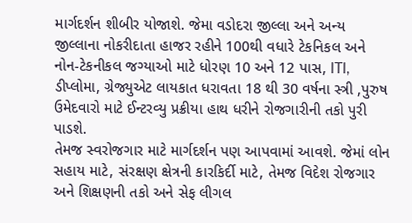માર્ગદર્શન શીબીર યોજાશે. જેમા વડોદરા જીલ્લા અને અન્ય જીલ્લાના નોકરીદાતા હાજર રહીને 100થી વધારે ટેકનિકલ અને નોન-ટેકનીકલ જગ્યાઓ માટે ધોરણ 10 અને 12 પાસ, ITI, ડીપ્લોમા, ગ્રેજ્યુએટ લાયકાત ધરાવતા 18 થી 30 વર્ષના સ્ત્રી ,પુરુષ ઉમેદવારો માટે ઈન્ટરવ્યુ પ્રક્રીયા હાથ ધરીને રોજગારીની તકો પુરી પાડશે.
તેમજ સ્વરોજગાર માટે માર્ગદર્શન પણ આપવામાં આવશે. જેમાં લોન સહાય માટે, સંરક્ષણ ક્ષેત્રની કારકિર્દી માટે, તેમજ વિદેશ રોજગાર અને શિક્ષણની તકો અને સેફ લીગલ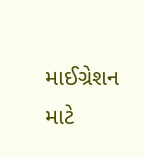માઈગ્રેશન માટે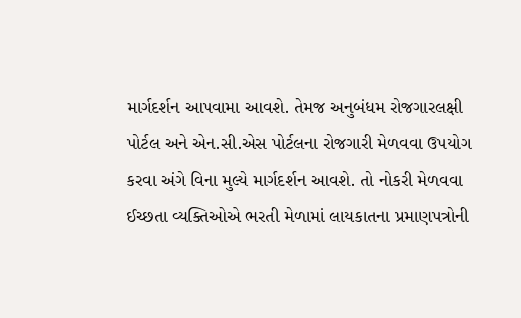માર્ગદર્શન આપવામા આવશે. તેમજ અનુબંધમ રોજગારલક્ષી પોર્ટલ અને એન.સી.એસ પોર્ટલના રોજગારી મેળવવા ઉપયોગ કરવા અંગે વિના મુલ્યે માર્ગદર્શન આવશે. તો નોકરી મેળવવા ઈચ્છતા વ્યક્તિઓએ ભરતી મેળામાં લાયકાતના પ્રમાણપત્રોની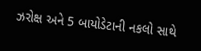ઝરોક્ષ અને 5 બાયોડેટાની નકલો સાથે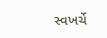સ્વખર્ચે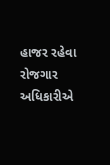હાજર રહેવા રોજગાર અધિકારીએ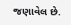જણાવેલ છે.